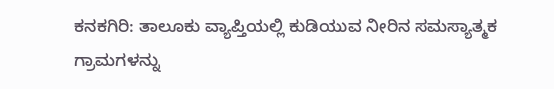ಕನಕಗಿರಿ: ತಾಲೂಕು ವ್ಯಾಪ್ತಿಯಲ್ಲಿ ಕುಡಿಯುವ ನೀರಿನ ಸಮಸ್ಯಾತ್ಮಕ ಗ್ರಾಮಗಳನ್ನು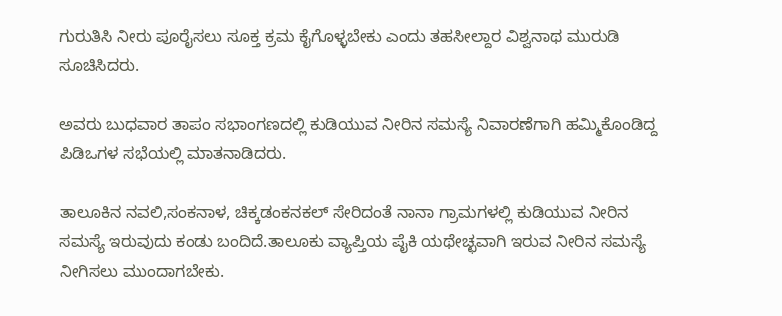ಗುರುತಿಸಿ ನೀರು ಪೂರೈಸಲು ಸೂಕ್ತ ಕ್ರಮ ಕೈಗೊಳ್ಳಬೇಕು ಎಂದು ತಹಸೀಲ್ದಾರ ವಿಶ್ವನಾಥ ಮುರುಡಿ ಸೂಚಿಸಿದರು.

ಅವರು ಬುಧವಾರ ತಾಪಂ ಸಭಾಂಗಣದಲ್ಲಿ ಕುಡಿಯುವ ನೀರಿನ ಸಮಸ್ಯೆ ನಿವಾರಣೆಗಾಗಿ ಹಮ್ಮಿಕೊಂಡಿದ್ದ ಪಿಡಿಒಗಳ ಸಭೆಯಲ್ಲಿ ಮಾತನಾಡಿದರು.

ತಾಲೂಕಿನ ನವಲಿ,ಸಂಕನಾಳ, ಚಿಕ್ಕಡಂಕನಕಲ್ ಸೇರಿದಂತೆ ನಾನಾ ಗ್ರಾಮಗಳಲ್ಲಿ ಕುಡಿಯುವ ನೀರಿನ ಸಮಸ್ಯೆ ಇರುವುದು ಕಂಡು ಬಂದಿದೆ.ತಾಲೂಕು ವ್ಯಾಪ್ತಿಯ ಪೈಕಿ ಯಥೇಚ್ಛವಾಗಿ ಇರುವ ನೀರಿನ ಸಮಸ್ಯೆ ನೀಗಿಸಲು ಮುಂದಾಗಬೇಕು.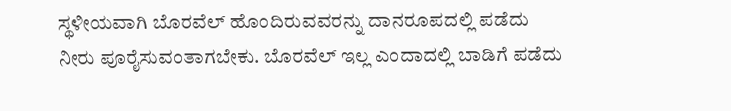ಸ್ಥಳೀಯವಾಗಿ ಬೊರವೆಲ್ ಹೊಂದಿರುವವರನ್ನು ದಾನರೂಪದಲ್ಲಿ ಪಡೆದು ನೀರು ಪೂರೈಸುವಂತಾಗಬೇಕು. ಬೊರವೆಲ್ ಇಲ್ಲ ಎಂದಾದಲ್ಲಿ ಬಾಡಿಗೆ ಪಡೆದು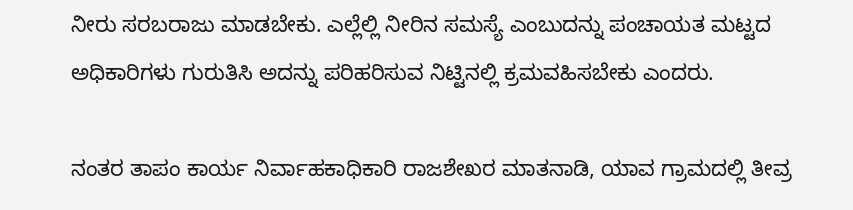ನೀರು ಸರಬರಾಜು ಮಾಡಬೇಕು. ಎಲ್ಲೆಲ್ಲಿ ನೀರಿನ ಸಮಸ್ಯೆ ಎಂಬುದನ್ನು ಪಂಚಾಯತ ಮಟ್ಟದ ಅಧಿಕಾರಿಗಳು ಗುರುತಿಸಿ ಅದನ್ನು ಪರಿಹರಿಸುವ ನಿಟ್ಟಿನಲ್ಲಿ ಕ್ರಮವಹಿಸಬೇಕು ಎಂದರು.

ನಂತರ ತಾಪಂ ಕಾರ್ಯ ನಿರ್ವಾಹಕಾಧಿಕಾರಿ ರಾಜಶೇಖರ ಮಾತನಾಡಿ, ಯಾವ ಗ್ರಾಮದಲ್ಲಿ ತೀವ್ರ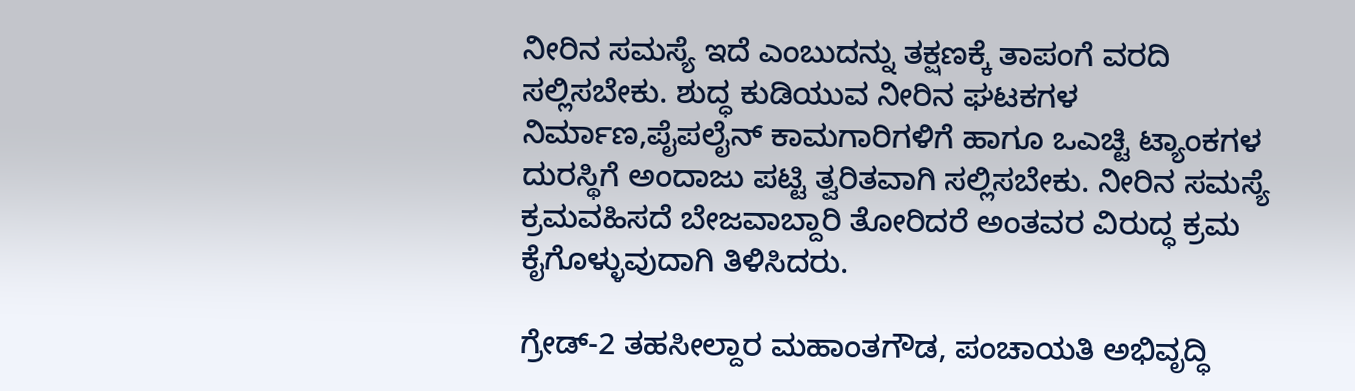ನೀರಿನ ಸಮಸ್ಯೆ ಇದೆ ಎಂಬುದನ್ನು ತಕ್ಷಣಕ್ಕೆ ತಾಪಂಗೆ ವರದಿ ಸಲ್ಲಿಸಬೇಕು. ಶುದ್ಧ ಕುಡಿಯುವ ನೀರಿನ ಘಟಕಗಳ ನಿರ್ಮಾಣ,ಪೈಪಲೈನ್ ಕಾಮಗಾರಿಗಳಿಗೆ ಹಾಗೂ ಒಎಚ್ಟಿ ಟ್ಯಾಂಕಗಳ ದುರಸ್ಥಿಗೆ ಅಂದಾಜು ಪಟ್ಟಿ ತ್ವರಿತವಾಗಿ ಸಲ್ಲಿಸಬೇಕು. ನೀರಿನ ಸಮಸ್ಯೆ ಕ್ರಮವಹಿಸದೆ ಬೇಜವಾಬ್ದಾರಿ ತೋರಿದರೆ ಅಂತವರ ವಿರುದ್ಧ ಕ್ರಮ ಕೈಗೊಳ್ಳುವುದಾಗಿ ತಿಳಿಸಿದರು.

ಗ್ರೇಡ್-2 ತಹಸೀಲ್ದಾರ ಮಹಾಂತಗೌಡ, ಪಂಚಾಯತಿ ಅಭಿವೃದ್ಧಿ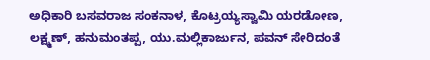ಅಧಿಕಾರಿ ಬಸವರಾಜ ಸಂಕನಾಳ, ಕೊಟ್ರಯ್ಯಸ್ವಾಮಿ ಯರಡೋಣ, ಲಕ್ಷ್ಮಣ್, ಹನುಮಂತಪ್ಪ, ಯು.ಮಲ್ಲಿಕಾರ್ಜುನ, ಪವನ್ ಸೇರಿದಂತೆ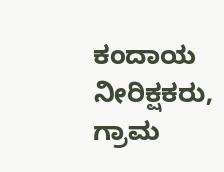ಕಂದಾಯ ನೀರಿಕ್ಷಕರು, ಗ್ರಾಮ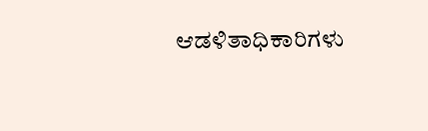ಆಡಳಿತಾಧಿಕಾರಿಗಳು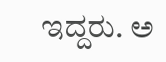ಇದ್ದರು. ಅ